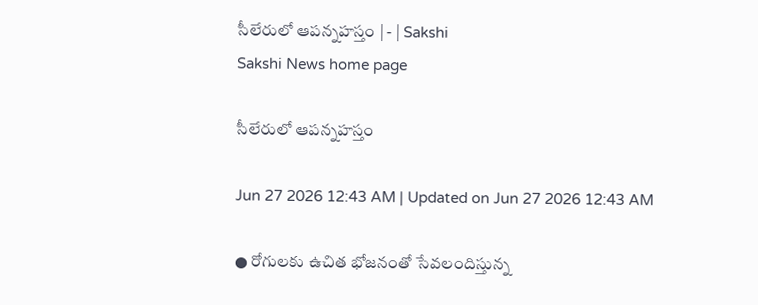సీలేరులో ఆపన్నహస్తం | - | Sakshi
Sakshi News home page

సీలేరులో ఆపన్నహస్తం

Jun 27 2026 12:43 AM | Updated on Jun 27 2026 12:43 AM

● రోగులకు ఉచిత భోజనంతో సేవలందిస్తున్న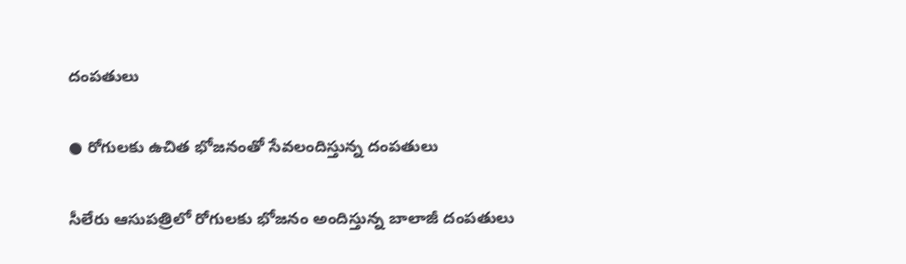దంపతులు

● రోగులకు ఉచిత భోజనంతో సేవలందిస్తున్న దంపతులు

సీలేరు ఆసుపత్రిలో రోగులకు భోజనం అందిస్తున్న బాలాజీ దంపతులు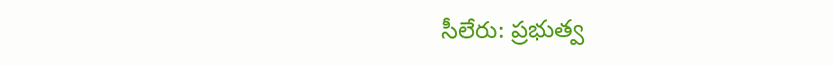సీలేరు: ప్రభుత్వ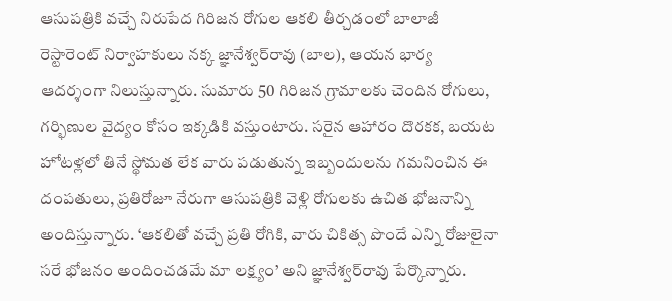ఆసుపత్రికి వచ్చే నిరుపేద గిరిజన రోగుల ఆకలి తీర్చడంలో బాలాజీ రెస్టారెంట్‌ నిర్వాహకులు నక్క జ్ఞానేశ్వర్‌రావు (బాల), ఆయన భార్య ఆదర్శంగా నిలుస్తున్నారు. సుమారు 50 గిరిజన గ్రామాలకు చెందిన రోగులు, గర్భిణుల వైద్యం కోసం ఇక్కడికి వస్తుంటారు. సరైన ఆహారం దొరకక, బయట హోటళ్లలో తినే స్థోమత లేక వారు పడుతున్న ఇబ్బందులను గమనించిన ఈ దంపతులు, ప్రతిరోజూ నేరుగా ఆసుపత్రికి వెళ్లి రోగులకు ఉచిత భోజనాన్ని అందిస్తున్నారు. ‘ఆకలితో వచ్చే ప్రతి రోగికి, వారు చికిత్స పొందే ఎన్ని రోజులైనా సరే భోజనం అందించడమే మా లక్ష్యం’ అని జ్ఞానేశ్వర్‌రావు పేర్కొన్నారు.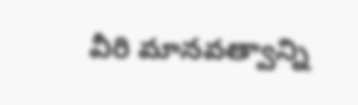వీరి మానవత్వాన్ని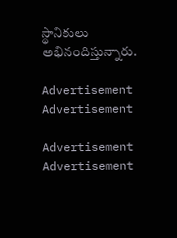స్థానికులు అభినందిస్తున్నారు.

Advertisement
Advertisement

Advertisement
Advertisement